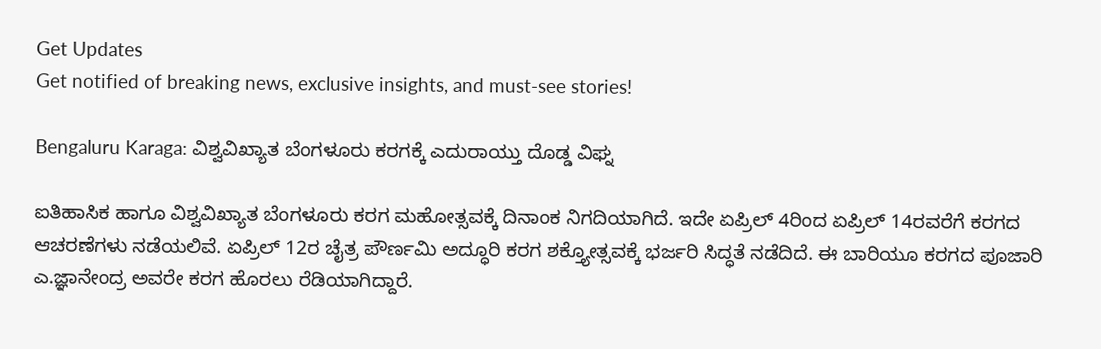Get Updates
Get notified of breaking news, exclusive insights, and must-see stories!

Bengaluru Karaga: ವಿಶ್ವವಿಖ್ಯಾತ ಬೆಂಗಳೂರು ಕರಗಕ್ಕೆ ಎದುರಾಯ್ತು ದೊಡ್ಡ ವಿಘ್ನ

ಐತಿಹಾಸಿಕ ಹಾಗೂ ವಿಶ್ವವಿಖ್ಯಾತ ಬೆಂಗಳೂರು ಕರಗ ಮಹೋತ್ಸವಕ್ಕೆ ದಿನಾಂಕ ನಿಗದಿಯಾಗಿದೆ. ಇದೇ ಏಪ್ರಿಲ್‌ 4ರಿಂದ ಏಪ್ರಿಲ್‌ 14ರವರೆಗೆ ಕರಗದ ಆಚರಣೆಗಳು ನಡೆಯಲಿವೆ. ಏಪ್ರಿಲ್ 12ರ ಚೈತ್ರ ಪೌರ್ಣಮಿ ಅದ್ಧೂರಿ ಕರಗ ಶಕ್ತ್ಯೋತ್ಸವಕ್ಕೆ ಭರ್ಜರಿ ಸಿದ್ಧತೆ ನಡೆದಿದೆ. ಈ ಬಾರಿಯೂ ಕರಗದ ಪೂಜಾರಿ ಎ.ಜ್ಞಾನೇಂದ್ರ ಅವರೇ ಕರಗ ಹೊರಲು ರೆಡಿಯಾಗಿದ್ದಾರೆ.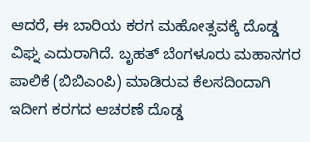ಆದರೆ, ಈ ಬಾರಿಯ ಕರಗ ಮಹೋತ್ಸವಕ್ಕೆ ದೊಡ್ಡ ವಿಘ್ನ ಎದುರಾಗಿದೆ. ಬೃಹತ್ ಬೆಂಗಳೂರು ಮಹಾನಗರ ಪಾಲಿಕೆ (ಬಿಬಿಎಂಪಿ) ಮಾಡಿರುವ ಕೆಲಸದಿಂದಾಗಿ ಇದೀಗ ಕರಗದ ಆಚರಣೆ ದೊಡ್ಡ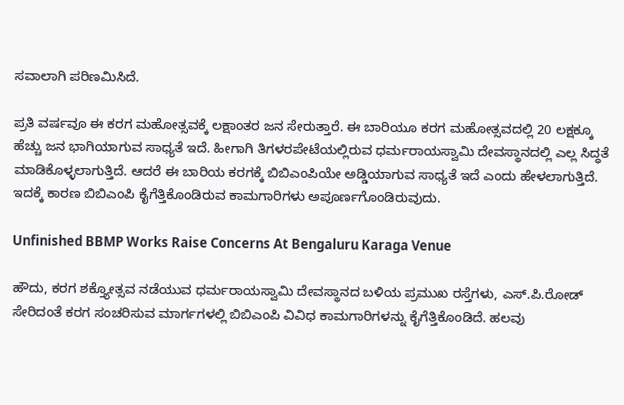ಸವಾಲಾಗಿ ಪರಿಣಮಿಸಿದೆ.

ಪ್ರತಿ ವರ್ಷವೂ ಈ ಕರಗ ಮಹೋತ್ಸವಕ್ಕೆ ಲಕ್ಷಾಂತರ ಜನ ಸೇರುತ್ತಾರೆ. ಈ ಬಾರಿಯೂ ಕರಗ ಮಹೋತ್ಸವದಲ್ಲಿ 20 ಲಕ್ಷಕ್ಕೂ ಹೆಚ್ಚು ಜನ ಭಾಗಿಯಾಗುವ ಸಾಧ್ಯತೆ ಇದೆ. ಹೀಗಾಗಿ ತಿಗಳರಪೇಟೆಯಲ್ಲಿರುವ ಧರ್ಮರಾಯಸ್ವಾಮಿ ದೇವಸ್ಥಾನದಲ್ಲಿ ಎಲ್ಲ ಸಿದ್ಧತೆ ಮಾಡಿಕೊಳ್ಳಲಾಗುತ್ತಿದೆ. ಆದರೆ ಈ ಬಾರಿಯ ಕರಗಕ್ಕೆ ಬಿಬಿಎಂಪಿಯೇ ಅಡ್ಡಿಯಾಗುವ ಸಾಧ್ಯತೆ ಇದೆ ಎಂದು ಹೇಳಲಾಗುತ್ತಿದೆ. ಇದಕ್ಕೆ ಕಾರಣ ಬಿಬಿಎಂಪಿ ಕೈಗೆತ್ತಿಕೊಂಡಿರುವ ಕಾಮಗಾರಿಗಳು ಅಪೂರ್ಣಗೊಂಡಿರುವುದು.

Unfinished BBMP Works Raise Concerns At Bengaluru Karaga Venue

ಹೌದು, ಕರಗ ಶಕ್ತ್ಯೋತ್ಸವ ನಡೆಯುವ ಧರ್ಮರಾಯಸ್ವಾಮಿ ದೇವಸ್ಥಾನದ ಬಳಿಯ ಪ್ರಮುಖ ರಸ್ತೆಗಳು, ಎಸ್‌.ಪಿ.ರೋಡ್‌ ಸೇರಿದಂತೆ ಕರಗ ಸಂಚರಿಸುವ ಮಾರ್ಗಗಳಲ್ಲಿ ಬಿಬಿಎಂಪಿ ವಿವಿಧ ಕಾಮಗಾರಿಗಳನ್ನು ಕೈಗೆತ್ತಿಕೊಂಡಿದೆ. ಹಲವು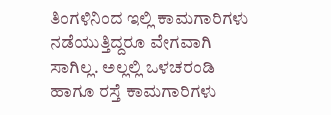ತಿಂಗಳಿನಿಂದ ಇಲ್ಲಿ ಕಾಮಗಾರಿಗಳು ನಡೆಯುತ್ತಿದ್ದರೂ ವೇಗವಾಗಿ ಸಾಗಿಲ್ಲ. ಅಲ್ಲಲ್ಲಿ ಒಳಚರಂಡಿ ಹಾಗೂ ರಸ್ತೆ ಕಾಮಗಾರಿಗಳು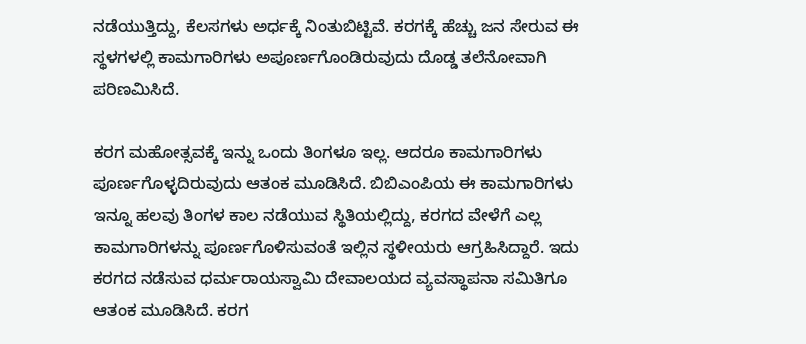ನಡೆಯುತ್ತಿದ್ದು, ಕೆಲಸಗಳು ಅರ್ಧಕ್ಕೆ ನಿಂತುಬಿಟ್ಟಿವೆ. ಕರಗಕ್ಕೆ ಹೆಚ್ಚು ಜನ ಸೇರುವ ಈ ಸ್ಥಳಗಳಲ್ಲಿ ಕಾಮಗಾರಿಗಳು ಅಪೂರ್ಣಗೊಂಡಿರುವುದು ದೊಡ್ಡ ತಲೆನೋವಾಗಿ ಪರಿಣಮಿಸಿದೆ.

ಕರಗ ಮಹೋತ್ಸವಕ್ಕೆ ಇನ್ನು ಒಂದು ತಿಂಗಳೂ ಇಲ್ಲ. ಆದರೂ ಕಾಮಗಾರಿಗಳು ಪೂರ್ಣಗೊಳ್ಳದಿರುವುದು ಆತಂಕ ಮೂಡಿಸಿದೆ. ಬಿಬಿಎಂಪಿಯ ಈ ಕಾಮಗಾರಿಗಳು ಇನ್ನೂ ಹಲವು ತಿಂಗಳ ಕಾಲ ನಡೆಯುವ ಸ್ಥಿತಿಯಲ್ಲಿದ್ದು, ಕರಗದ ವೇಳೆಗೆ ಎಲ್ಲ ಕಾಮಗಾರಿಗಳನ್ನು ಪೂರ್ಣಗೊಳಿಸುವಂತೆ ಇಲ್ಲಿನ ಸ್ಥಳೀಯರು ಆಗ್ರಹಿಸಿದ್ದಾರೆ. ಇದು ಕರಗದ ನಡೆಸುವ ಧರ್ಮರಾಯಸ್ವಾಮಿ ದೇವಾಲಯದ ವ್ಯವಸ್ಥಾಪನಾ ಸಮಿತಿಗೂ ಆತಂಕ ಮೂಡಿಸಿದೆ. ಕರಗ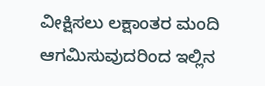ವೀಕ್ಷಿಸಲು ಲಕ್ಷಾಂತರ ಮಂದಿ ಆಗಮಿಸುವುದರಿಂದ ಇಲ್ಲಿನ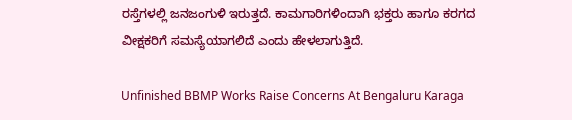ರಸ್ತೆಗಳಲ್ಲಿ ಜನಜಂಗುಳಿ ಇರುತ್ತದೆ. ಕಾಮಗಾರಿಗಳಿಂದಾಗಿ ಭಕ್ತರು ಹಾಗೂ ಕರಗದ ವೀಕ್ಷಕರಿಗೆ ಸಮಸ್ಯೆಯಾಗಲಿದೆ ಎಂದು ಹೇಳಲಾಗುತ್ತಿದೆ.

Unfinished BBMP Works Raise Concerns At Bengaluru Karaga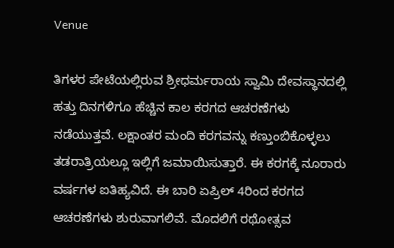Venue

ತಿಗಳರ ಪೇಟೆಯಲ್ಲಿರುವ ಶ್ರೀಧರ್ಮರಾಯ ಸ್ವಾಮಿ ದೇವಸ್ಥಾನದಲ್ಲಿ ಹತ್ತು ದಿನಗಳಿಗೂ ಹೆಚ್ಚಿನ ಕಾಲ ಕರಗದ ಆಚರಣೆಗಳು ನಡೆಯುತ್ತವೆ. ಲಕ್ಷಾಂತರ ಮಂದಿ ಕರಗವನ್ನು ಕಣ್ತುಂಬಿಕೊಳ್ಳಲು ತಡರಾತ್ರಿಯಲ್ಲೂ ಇಲ್ಲಿಗೆ ಜಮಾಯಿಸುತ್ತಾರೆ. ಈ ಕರಗಕ್ಕೆ ನೂರಾರು ವರ್ಷಗಳ ಐತಿಹ್ಯವಿದೆ. ಈ ಬಾರಿ ಏಪ್ರಿಲ್ 4ರಿಂದ ಕರಗದ ಆಚರಣೆಗಳು ಶುರುವಾಗಲಿವೆ. ಮೊದಲಿಗೆ ರಥೋತ್ಸವ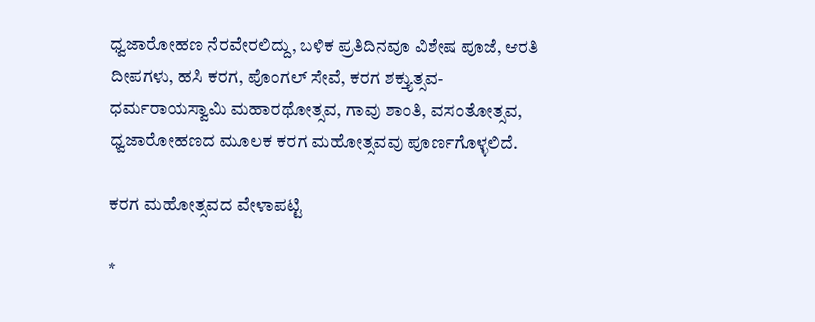ಧ್ವಜಾರೋಹಣ ನೆರವೇರಲಿದ್ದು, ಬಳಿಕ ಪ್ರತಿದಿನವೂ ವಿಶೇಷ ಪೂಜೆ, ಆರತಿ ದೀಪಗಳು, ಹಸಿ ಕರಗ, ಪೊಂಗಲ್‌ ಸೇವೆ, ಕರಗ ಶಕ್ತ್ಯುತ್ಸವ- ಧರ್ಮರಾಯಸ್ವಾಮಿ ಮಹಾರಥೋತ್ಸವ, ಗಾವು ಶಾಂತಿ, ವಸಂತೋತ್ಸವ, ಧ್ವಜಾರೋಹಣದ ಮೂಲಕ ಕರಗ ಮಹೋತ್ಸವವು ಪೂರ್ಣಗೊಳ್ಳಲಿದೆ.

ಕರಗ ಮಹೋತ್ಸವದ ವೇಳಾಪಟ್ಟಿ

*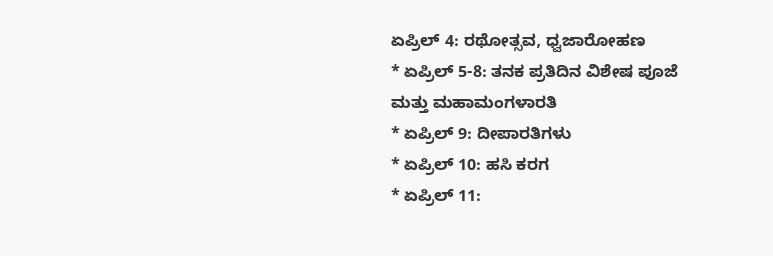ಏಪ್ರಿಲ್‌ 4: ರಥೋತ್ಸವ, ಧ್ವಜಾರೋಹಣ
* ಏಪ್ರಿಲ್‌ 5-8: ತನಕ ಪ್ರತಿದಿನ ವಿಶೇಷ ಪೂಜೆ ಮತ್ತು ಮಹಾಮಂಗಳಾರತಿ
* ಏಪ್ರಿಲ್‌ 9: ದೀಪಾರತಿಗಳು
* ಏಪ್ರಿಲ್‌ 10: ಹಸಿ ಕರಗ
* ಏಪ್ರಿಲ್‌ 11: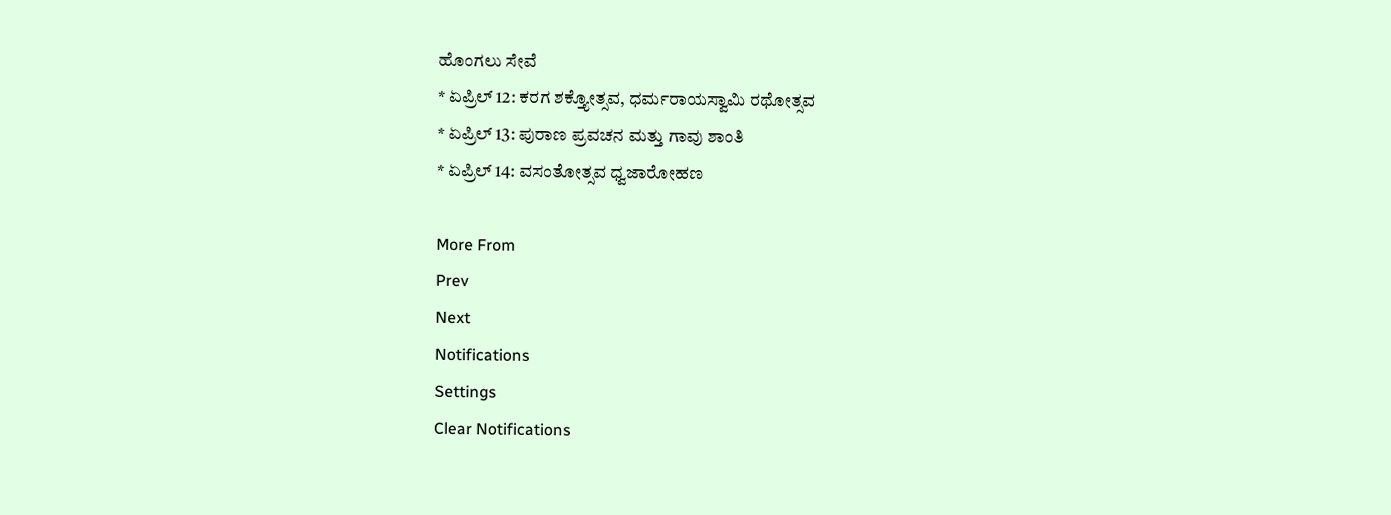ಹೊಂಗಲು ಸೇವೆ
* ಏಪ್ರಿಲ್‌ 12: ಕರಗ ಶಕ್ತ್ಯೋತ್ಸವ, ಧರ್ಮರಾಯಸ್ವಾಮಿ ರಥೋತ್ಸವ
* ಏಪ್ರಿಲ್‌ 13: ಪುರಾಣ ಪ್ರವಚನ ಮತ್ತು ಗಾವು ಶಾಂತಿ
* ಏಪ್ರಿಲ್‌ 14: ವಸಂತೋತ್ಸವ ಧ್ವಜಾರೋಹಣ

More From
Prev
Next
Notifications
Settings
Clear Notifications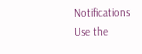Notifications
Use the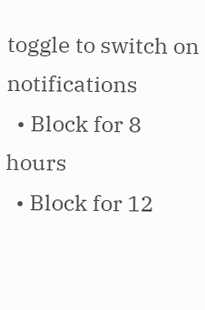toggle to switch on notifications
  • Block for 8 hours
  • Block for 12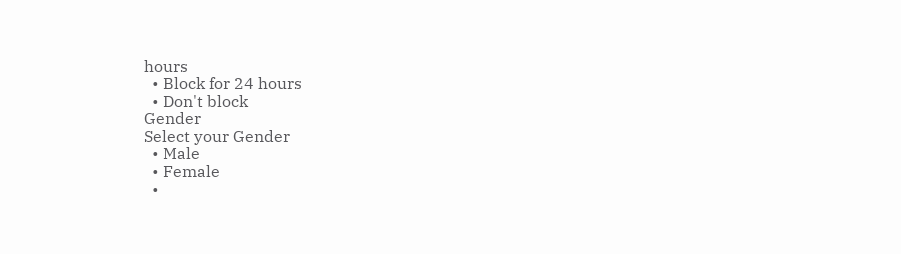hours
  • Block for 24 hours
  • Don't block
Gender
Select your Gender
  • Male
  • Female
  •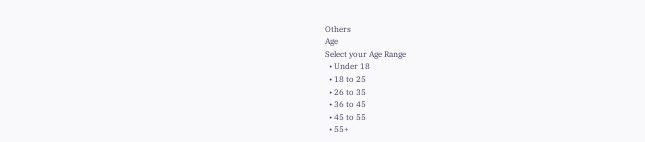Others
Age
Select your Age Range
  • Under 18
  • 18 to 25
  • 26 to 35
  • 36 to 45
  • 45 to 55
  • 55+